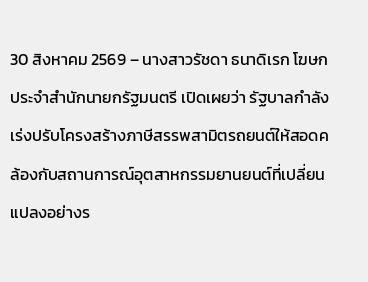30 สิงหาคม 2569 – นางสาวรัชดา ธนาดิเรก โฆษกประจำสำนักนายกรัฐมนตรี เปิดเผยว่า รัฐบาลกำลังเร่งปรับโครงสร้างภาษีสรรพสามิตรถยนต์ให้สอดคล้องกับสถานการณ์อุตสาหกรรมยานยนต์ที่เปลี่ยนแปลงอย่างร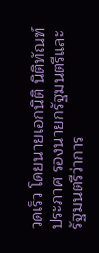วดเร็ว โดยนายเอกนิติ นิติทัณฑ์ประภาศ รองนายกรัฐมนตรีและรัฐมนตรีว่าการ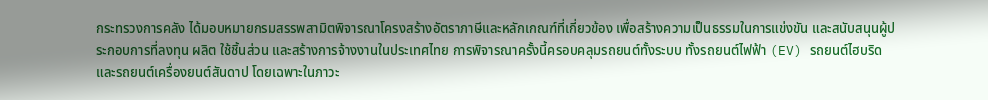กระทรวงการคลัง ได้มอบหมายกรมสรรพสามิตพิจารณาโครงสร้างอัตราภาษีและหลักเกณฑ์ที่เกี่ยวข้อง เพื่อสร้างความเป็นธรรมในการแข่งขัน และสนับสนุนผู้ประกอบการที่ลงทุน ผลิต ใช้ชิ้นส่วน และสร้างการจ้างงานในประเทศไทย การพิจารณาครั้งนี้ครอบคลุมรถยนต์ทั้งระบบ ทั้งรถยนต์ไฟฟ้า (EV) รถยนต์ไฮบริด และรถยนต์เครื่องยนต์สันดาป โดยเฉพาะในภาวะ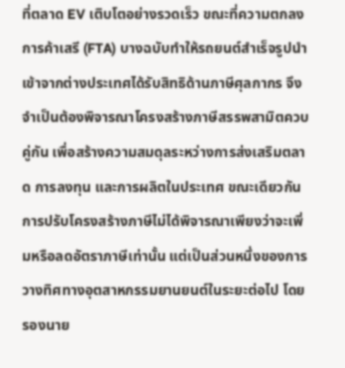ที่ตลาด EV เติบโตอย่างรวดเร็ว ขณะที่ความตกลงการค้าเสรี (FTA) บางฉบับทำให้รถยนต์สำเร็จรูปนำเข้าจากต่างประเทศได้รับสิทธิด้านภาษีศุลกากร จึงจำเป็นต้องพิจารณาโครงสร้างภาษีสรรพสามิตควบคู่กัน เพื่อสร้างความสมดุลระหว่างการส่งเสริมตลาด การลงทุน และการผลิตในประเทศ ขณะเดียวกัน การปรับโครงสร้างภาษีไม่ได้พิจารณาเพียงว่าจะเพิ่มหรือลดอัตราภาษีเท่านั้น แต่เป็นส่วนหนึ่งของการวางทิศทางอุตสาหกรรมยานยนต์ในระยะต่อไป โดยรองนาย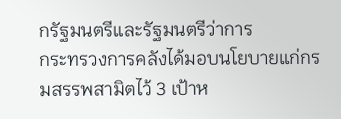กรัฐมนตรีและรัฐมนตรีว่าการ
กระทรวงการคลังได้มอบนโยบายแก่กรมสรรพสามิตไว้ 3 เป้าห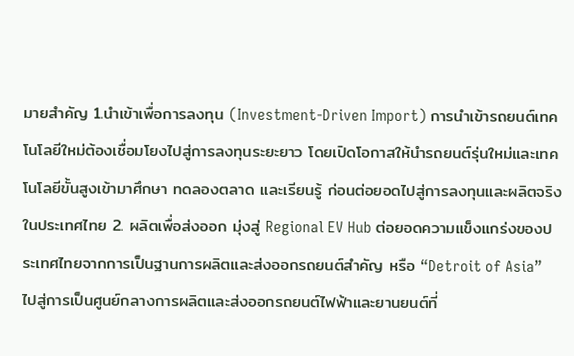มายสำคัญ 1.นำเข้าเพื่อการลงทุน (Investment-Driven Import) การนำเข้ารถยนต์เทคโนโลยีใหม่ต้องเชื่อมโยงไปสู่การลงทุนระยะยาว โดยเปิดโอกาสให้นำรถยนต์รุ่นใหม่และเทคโนโลยีขั้นสูงเข้ามาศึกษา ทดลองตลาด และเรียนรู้ ก่อนต่อยอดไปสู่การลงทุนและผลิตจริงในประเทศไทย 2. ผลิตเพื่อส่งออก มุ่งสู่ Regional EV Hub ต่อยอดความแข็งแกร่งของประเทศไทยจากการเป็นฐานการผลิตและส่งออกรถยนต์สำคัญ หรือ “Detroit of Asia” ไปสู่การเป็นศูนย์กลางการผลิตและส่งออกรถยนต์ไฟฟ้าและยานยนต์ที่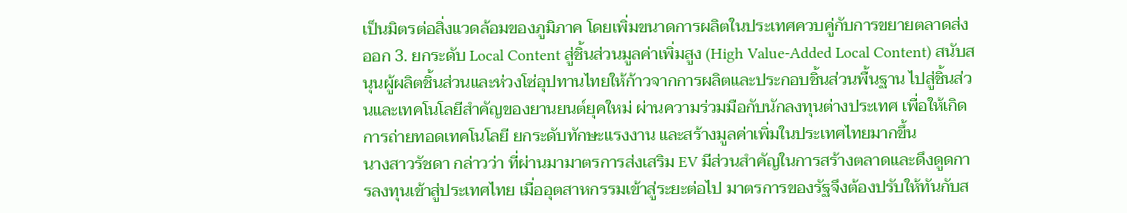เป็นมิตรต่อสิ่งแวดล้อมของภูมิภาค โดยเพิ่มขนาดการผลิตในประเทศควบคู่กับการขยายตลาดส่งออก 3. ยกระดับ Local Content สู่ชิ้นส่วนมูลค่าเพิ่มสูง (High Value-Added Local Content) สนับสนุนผู้ผลิตชิ้นส่วนและห่วงโซ่อุปทานไทยให้ก้าวจากการผลิตและประกอบชิ้นส่วนพื้นฐาน ไปสู่ชิ้นส่วนและเทคโนโลยีสำคัญของยานยนต์ยุคใหม่ ผ่านความร่วมมือกับนักลงทุนต่างประเทศ เพื่อให้เกิดการถ่ายทอดเทคโนโลยี ยกระดับทักษะแรงงาน และสร้างมูลค่าเพิ่มในประเทศไทยมากขึ้น
นางสาวรัชดา กล่าวว่า ที่ผ่านมามาตรการส่งเสริม EV มีส่วนสำคัญในการสร้างตลาดและดึงดูดการลงทุนเข้าสู่ประเทศไทย เมื่ออุตสาหกรรมเข้าสู่ระยะต่อไป มาตรการของรัฐจึงต้องปรับให้ทันกับส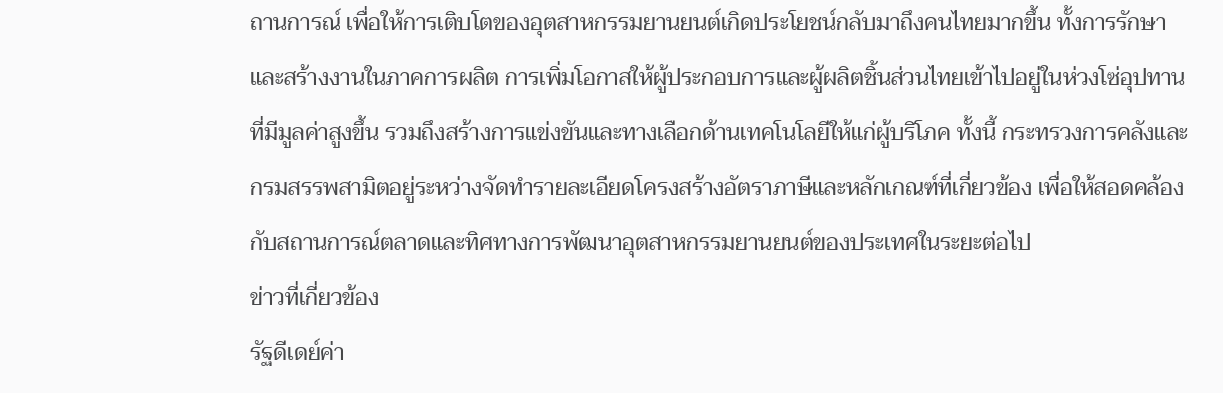ถานการณ์ เพื่อให้การเติบโตของอุตสาหกรรมยานยนต์เกิดประโยชน์กลับมาถึงคนไทยมากขึ้น ทั้งการรักษาและสร้างงานในภาคการผลิต การเพิ่มโอกาสให้ผู้ประกอบการและผู้ผลิตชิ้นส่วนไทยเข้าไปอยู่ในห่วงโซ่อุปทานที่มีมูลค่าสูงขึ้น รวมถึงสร้างการแข่งขันและทางเลือกด้านเทคโนโลยีให้แก่ผู้บริโภค ทั้งนี้ กระทรวงการคลังและกรมสรรพสามิตอยู่ระหว่างจัดทำรายละเอียดโครงสร้างอัตราภาษีและหลักเกณฑ์ที่เกี่ยวข้อง เพื่อให้สอดคล้องกับสถานการณ์ตลาดและทิศทางการพัฒนาอุตสาหกรรมยานยนต์ของประเทศในระยะต่อไป
ข่าวที่เกี่ยวข้อง
รัฐดีเดย์ค่า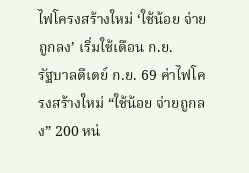ไฟโครงสร้างใหม่ ‘ใช้น้อย จ่ายถูกลง’ เริ่มใช้เดือน ก.ย.
รัฐบาลดีเดย์ ก.ย. 69 ค่าไฟโครงสร้างใหม่ “ใช้น้อย จ่ายถูกลง” 200 หน่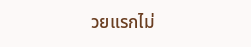วยแรกไม่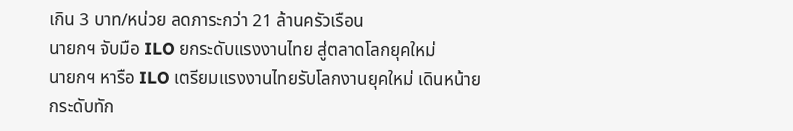เกิน 3 บาท/หน่วย ลดภาระกว่า 21 ล้านครัวเรือน
นายกฯ จับมือ ILO ยกระดับแรงงานไทย สู่ตลาดโลกยุคใหม่
นายกฯ หารือ ILO เตรียมแรงงานไทยรับโลกงานยุคใหม่ เดินหน้ายกระดับทัก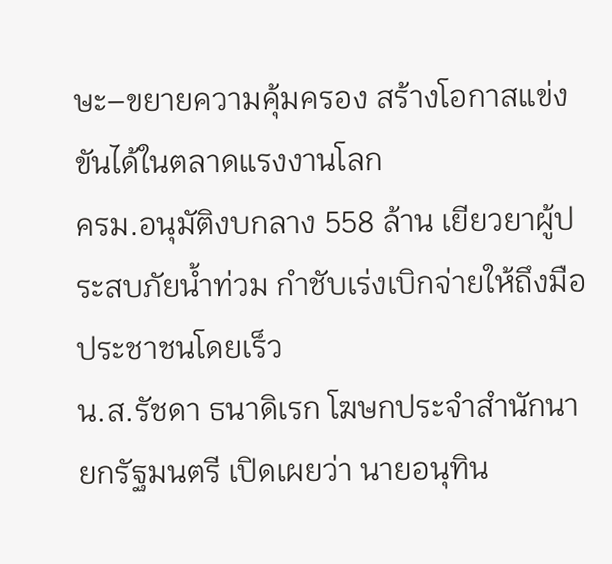ษะ–ขยายความคุ้มครอง สร้างโอกาสแข่งขันได้ในตลาดแรงงานโลก
ครม.อนุมัติงบกลาง 558 ล้าน เยียวยาผู้ประสบภัยน้ำท่วม กำชับเร่งเบิกจ่ายให้ถึงมือประชาชนโดยเร็ว
น.ส.รัชดา ธนาดิเรก โฆษกประจำสำนักนายกรัฐมนตรี เปิดเผยว่า นายอนุทิน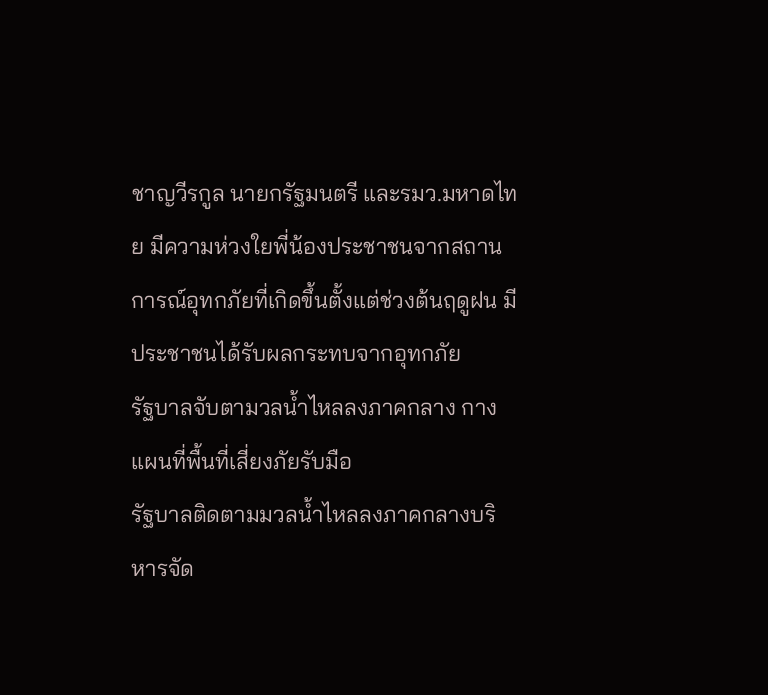ชาญวีรกูล นายกรัฐมนตรี และรมว.มหาดไทย มีความห่วงใยพี่น้องประชาชนจากสถานการณ์อุทกภัยที่เกิดขึ้นตั้งแต่ช่วงต้นฤดูฝน มีประชาชนได้รับผลกระทบจากอุทกภัย
รัฐบาลจับตามวลน้ำไหลลงภาคกลาง กางแผนที่พื้นที่เสี่ยงภัยรับมือ
รัฐบาลติดตามมวลน้ำไหลลงภาคกลางบริหารจัด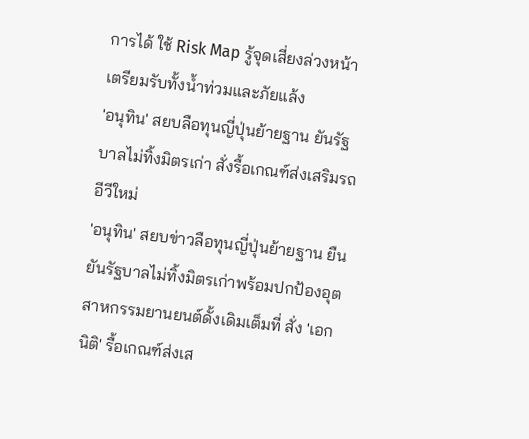การได้ ใช้ Risk Map รู้จุดเสี่ยงล่วงหน้า เตรียมรับทั้งน้ำท่วมและภัยแล้ง
'อนุทิน' สยบลือทุนญี่ปุ่นย้ายฐาน ยันรัฐบาลไม่ทิ้งมิตรเก่า สั่งรื้อเกณฑ์ส่งเสริมรถอีวีใหม่
'อนุทิน' สยบข่าวลือทุนญี่ปุ่นย้ายฐาน ยืนยันรัฐบาลไม่ทิ้งมิตรเก่าพร้อมปกป้องอุตสาหกรรมยานยนต์ดั้งเดิมเต็มที่ สั่ง 'เอกนิติ' รื้อเกณฑ์ส่งเส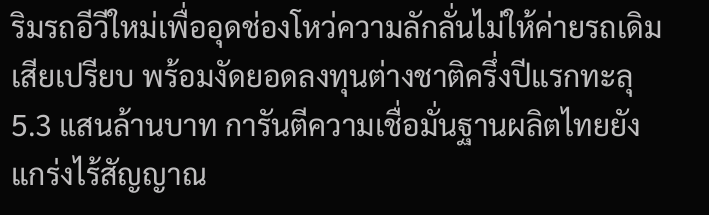ริมรถอีวีใหม่เพื่ออุดช่องโหว่ความลักลั่นไม่ให้ค่ายรถเดิมเสียเปรียบ พร้อมงัดยอดลงทุนต่างชาติครึ่งปีแรกทะลุ 5.3 แสนล้านบาท การันตีความเชื่อมั่นฐานผลิตไทยยังแกร่งไร้สัญญาณ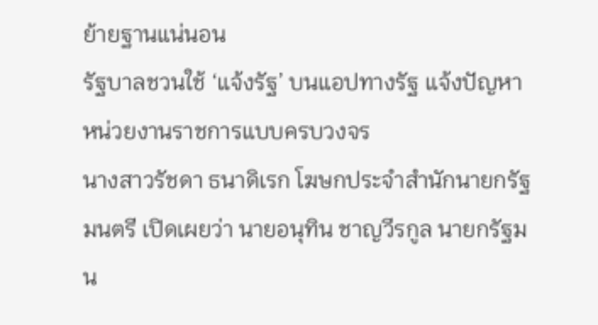ย้ายฐานแน่นอน
รัฐบาลชวนใช้ ‘แจ้งรัฐ’ บนแอปทางรัฐ แจ้งปัญหาหน่วยงานราชการแบบครบวงจร
นางสาวรัชดา ธนาดิเรก โฆษกประจำสำนักนายกรัฐมนตรี เปิดเผยว่า นายอนุทิน ชาญวีรกูล นายกรัฐมน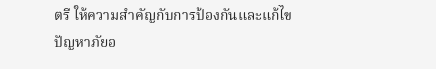ตรี ให้ความสำคัญกับการป้องกันและแก้ไขปัญหาภัยอ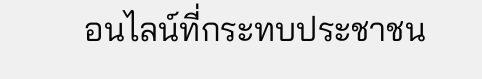อนไลน์ที่กระทบประชาชน